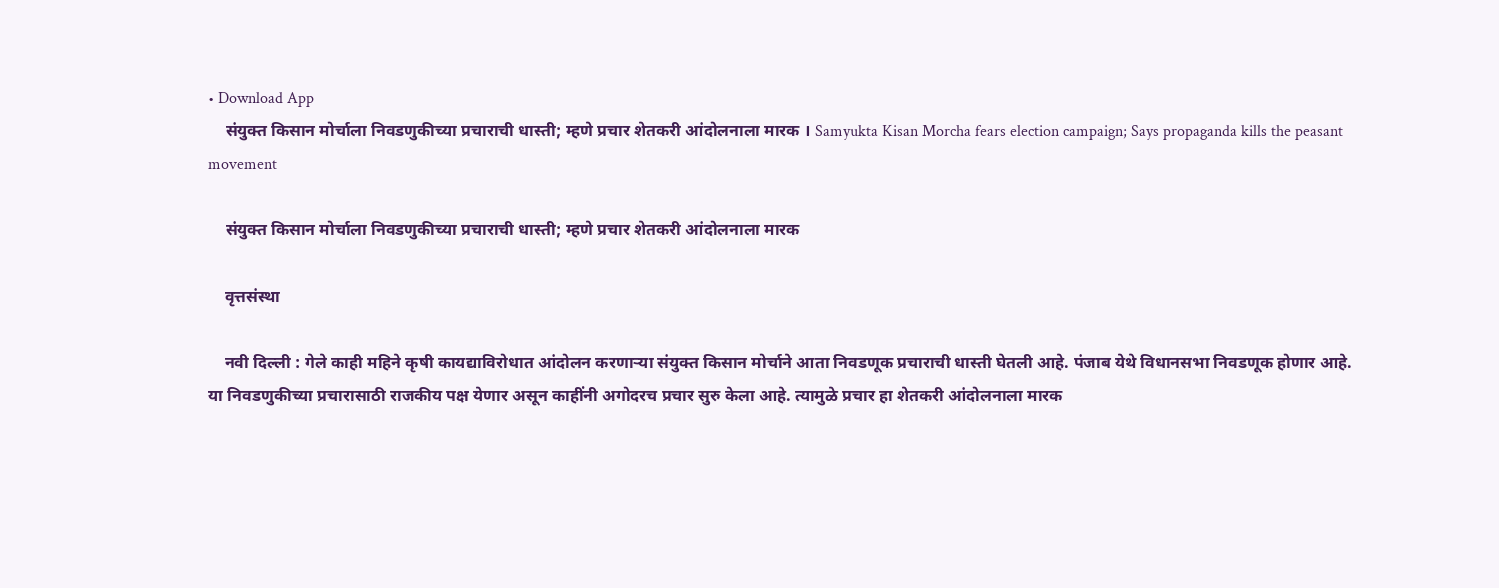• Download App
    संयुक्त किसान मोर्चाला निवडणुकीच्या प्रचाराची धास्ती; म्हणे प्रचार शेतकरी आंदोलनाला मारक । Samyukta Kisan Morcha fears election campaign; Says propaganda kills the peasant movement

    संयुक्त किसान मोर्चाला निवडणुकीच्या प्रचाराची धास्ती; म्हणे प्रचार शेतकरी आंदोलनाला मारक

    वृत्तसंस्था

    नवी दिल्ली : गेले काही महिने कृषी कायद्याविरोधात आंदोलन करणाऱ्या संयुक्त किसान मोर्चाने आता निवडणूक प्रचाराची धास्ती घेतली आहे. पंजाब येथे विधानसभा निवडणूक होणार आहे. या निवडणुकीच्या प्रचारासाठी राजकीय पक्ष येणार असून काहींनी अगोदरच प्रचार सुरु केला आहे. त्यामुळे प्रचार हा शेतकरी आंदोलनाला मारक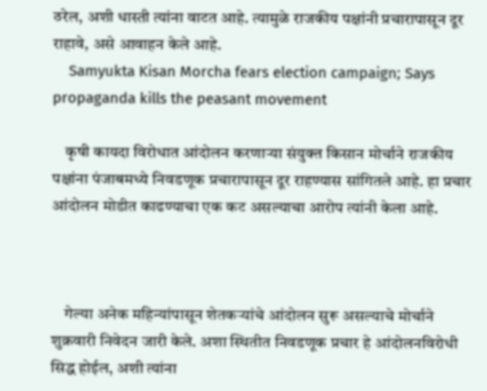ठरेल, अशी धास्ती त्यांना वाटत आहे. त्यामुळे राजकीय पक्षांनी प्रचारापासून दूर राहावे, असे आवाहन केले आहे.
    Samyukta Kisan Morcha fears election campaign; Says propaganda kills the peasant movement

    कृषी कायदा विरोधात आंदोलन करणाऱ्या संयुक्त किसान मोर्चाने राजकीय पक्षांना पंजाबमध्ये निवडणूक प्रचारापासून दूर राहण्यास सांगितले आहे. हा प्रचार आंदोलन मोडीत काढण्याचा एक कट असल्याचा आरोप त्यांनी केला आहे.



    गेल्या अनेक महिन्यांपासून शेतकऱ्यांचे आंदोलन सुरू असल्याचे मोर्चाने शुक्रवारी निवेदन जारी केले. अशा स्थितीत निवडणूक प्रचार हे आंदोलनविरोधी सिद्ध होईल, अशी त्यांना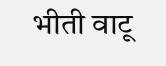भीती वाटू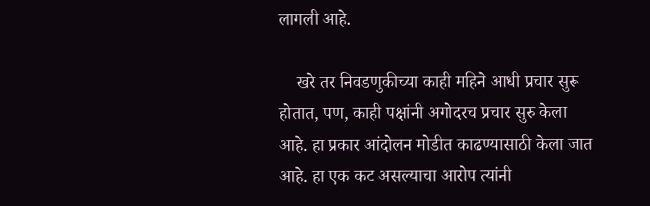लागली आहे.

    खरे तर निवडणुकीच्या काही महिने आधी प्रचार सुरू होतात, पण, काही पक्षांनी अगोदरच प्रचार सुरु केला आहे. हा प्रकार आंदोलन मोडीत काढण्यासाठी केला जात आहे. हा एक कट असल्याचा आरोप त्यांनी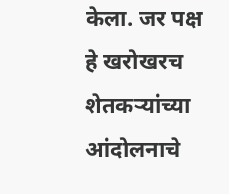केला. जर पक्ष हे खरोखरच शेतकऱ्यांच्या आंदोलनाचे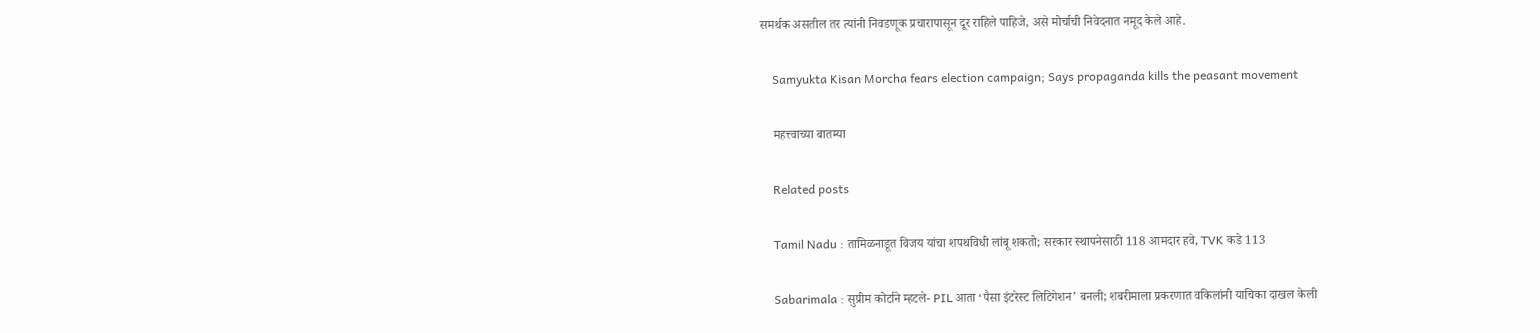समर्थक असतील तर त्यांनी निवडणूक प्रचारापासून दूर राहिले पाहिजे, असे मोर्चाची निवेदनात नमूद केले आहे.

    Samyukta Kisan Morcha fears election campaign; Says propaganda kills the peasant movement

    महत्त्वाच्या बातम्या

    Related posts

    Tamil Nadu : तामिळनाडूत विजय यांचा शपथविधी लांबू शकतो; सरकार स्थापनेसाठी 118 आमदार हवे, TVK कडे 113

    Sabarimala : सुप्रीम कोर्टाने म्हटले- PIL आता ‘पैसा इंटरेस्ट लिटिगेशन’ बनली; शबरीमाला प्रकरणात वकिलांनी याचिका दाखल केली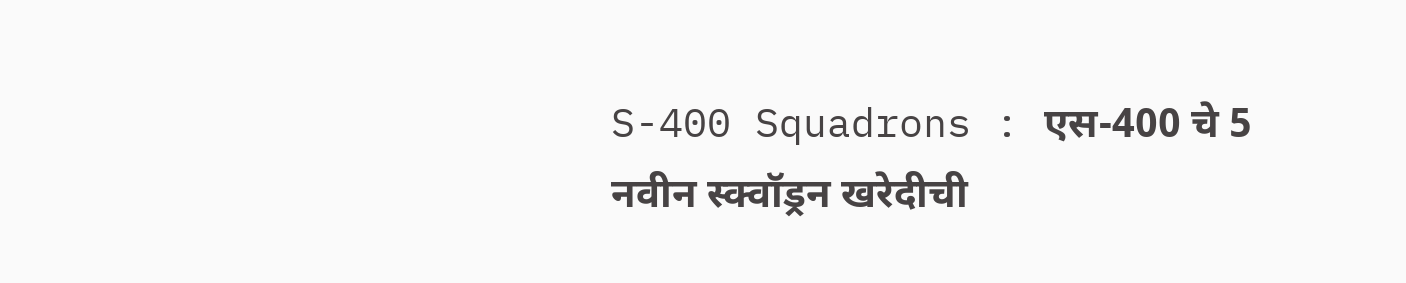S-400 Squadrons : एस-400 चे 5 नवीन स्क्वॉड्रन खरेदीची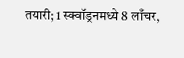तयारी; 1 स्क्वॉड्रनमध्ये 8 लाँचर,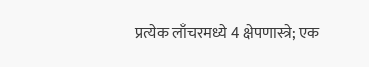प्रत्येक लाँचरमध्ये 4 क्षेपणास्त्रे; एक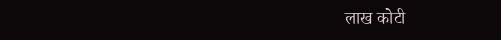लाख कोटी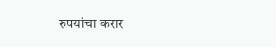रुपयांचा करार